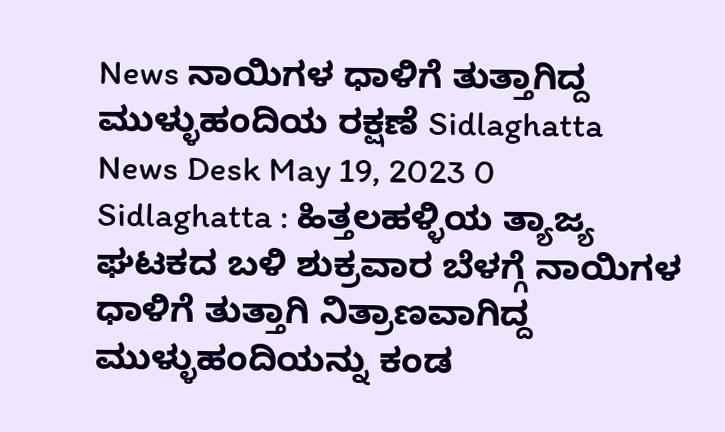News ನಾಯಿಗಳ ಧಾಳಿಗೆ ತುತ್ತಾಗಿದ್ದ ಮುಳ್ಳುಹಂದಿಯ ರಕ್ಷಣೆ Sidlaghatta News Desk May 19, 2023 0 Sidlaghatta : ಹಿತ್ತಲಹಳ್ಳಿಯ ತ್ಯಾಜ್ಯ ಘಟಕದ ಬಳಿ ಶುಕ್ರವಾರ ಬೆಳಗ್ಗೆ ನಾಯಿಗಳ ಧಾಳಿಗೆ ತುತ್ತಾಗಿ ನಿತ್ರಾಣವಾಗಿದ್ದ ಮುಳ್ಳುಹಂದಿಯನ್ನು ಕಂಡ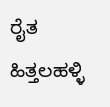ರೈತ ಹಿತ್ತಲಹಳ್ಳಿ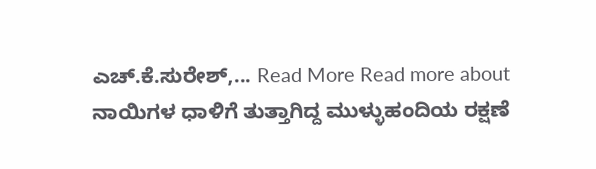ಎಚ್.ಕೆ.ಸುರೇಶ್,... Read More Read more about ನಾಯಿಗಳ ಧಾಳಿಗೆ ತುತ್ತಾಗಿದ್ದ ಮುಳ್ಳುಹಂದಿಯ ರಕ್ಷಣೆ